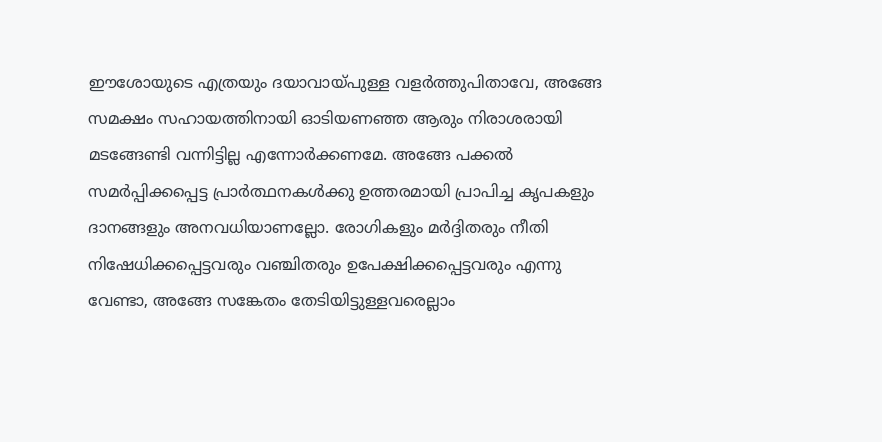ഈശോയുടെ എത്രയും ദയാവായ്പുള്ള വളർത്തുപിതാവേ, അങ്ങേ സമക്ഷം സഹായത്തിനായി ഓടിയണഞ്ഞ ആരും നിരാശരായി മടങ്ങേണ്ടി വന്നിട്ടില്ല എന്നോർക്കണമേ. അങ്ങേ പക്കൽ സമർപ്പിക്കപ്പെട്ട പ്രാർത്ഥനകൾക്കു ഉത്തരമായി പ്രാപിച്ച കൃപകളും ദാനങ്ങളും അനവധിയാണല്ലോ. രോഗികളും മർദ്ദിതരും നീതി നിഷേധിക്കപ്പെട്ടവരും വഞ്ചിതരും ഉപേക്ഷിക്കപ്പെട്ടവരും എന്നു വേണ്ടാ, അങ്ങേ സങ്കേതം തേടിയിട്ടുള്ളവരെല്ലാം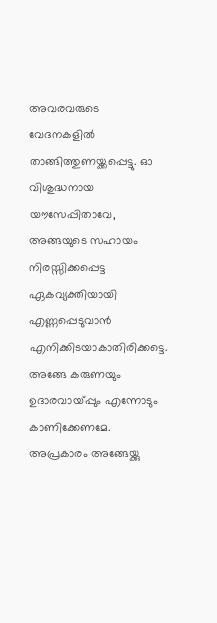അവരവരുടെ വേദനകളിൽ താങ്ങിത്തുണയ്ക്കപ്പെട്ടു. ഓ വിശുദ്ധനായ യൗസേപ്പിതാവേ, അങ്ങയുടെ സഹായം നിരസ്സിക്കപ്പെട്ട ഏകവ്യക്തിയായി എണ്ണപ്പെടുവാൻ എനിക്കിടയാകാതിരിക്കട്ടെ. അങ്ങേ കരുണയും ഉദാരവായ്പ്പും എന്നോടും കാണിക്കേണമേ. അപ്രകാരം അങ്ങേയ്ക്കു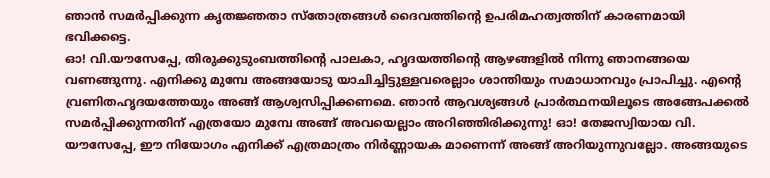ഞാൻ സമർപ്പിക്കുന്ന കൃതജ്ഞതാ സ്തോത്രങ്ങൾ ദൈവത്തിൻ്റെ ഉപരിമഹത്വത്തിന് കാരണമായി ഭവിക്കട്ടെ.
ഓ! വി.യൗസേപ്പേ, തിരുക്കുടുംബത്തിൻ്റെ പാലകാ, ഹൃദയത്തിൻ്റെ ആഴങ്ങളിൽ നിന്നു ഞാനങ്ങയെ വണങ്ങുന്നു. എനിക്കു മുമ്പേ അങ്ങയോടു യാചിച്ചിട്ടുള്ളവരെല്ലാം ശാന്തിയും സമാധാനവും പ്രാപിച്ചു. എൻ്റെ വ്രണിതഹൃദയത്തേയും അങ്ങ് ആശ്വസിപ്പിക്കണമെ. ഞാൻ ആവശ്യങ്ങൾ പ്രാർത്ഥനയിലൂടെ അങ്ങേപക്കൽ സമർപ്പിക്കുന്നതിന് എത്രയോ മുമ്പേ അങ്ങ് അവയെല്ലാം അറിഞ്ഞിരിക്കുന്നു! ഓ! തേജസ്വിയായ വി. യൗസേപ്പേ, ഈ നിയോഗം എനിക്ക് എത്രമാത്രം നിർണ്ണായക മാണെന്ന് അങ്ങ് അറിയുന്നുവല്ലോ. അങ്ങയുടെ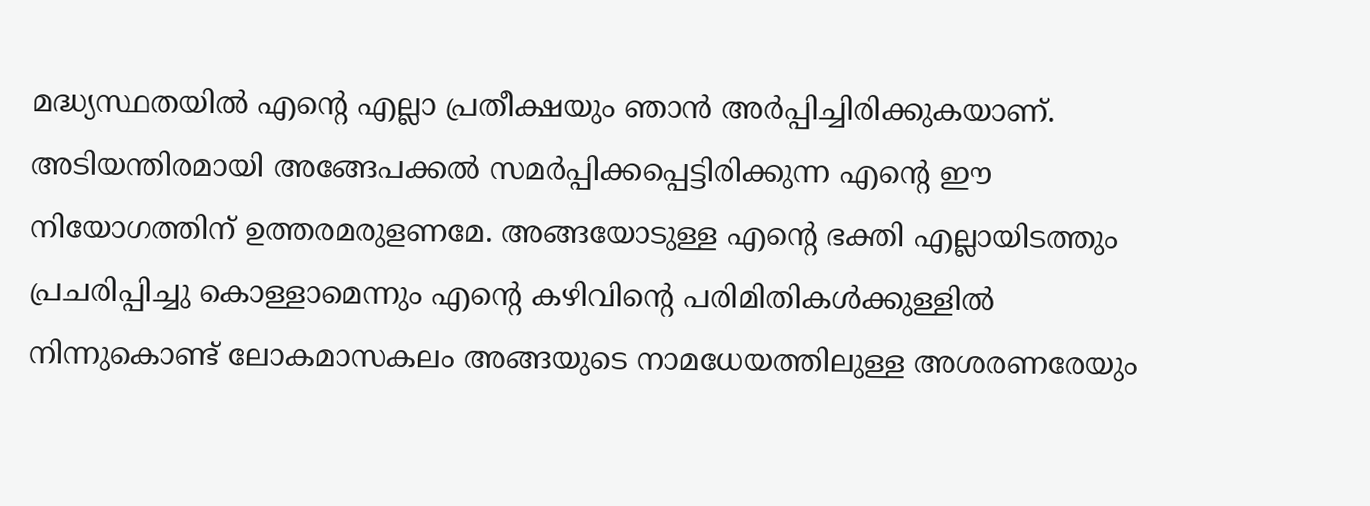മദ്ധ്യസ്ഥതയിൽ എൻ്റെ എല്ലാ പ്രതീക്ഷയും ഞാൻ അർപ്പിച്ചിരിക്കുകയാണ്.
അടിയന്തിരമായി അങ്ങേപക്കൽ സമർപ്പിക്കപ്പെട്ടിരിക്കുന്ന എൻ്റെ ഈ നിയോഗത്തിന് ഉത്തരമരുളണമേ. അങ്ങയോടുള്ള എന്റെ ഭക്തി എല്ലായിടത്തും പ്രചരിപ്പിച്ചു കൊള്ളാമെന്നും എന്റെ കഴിവിൻ്റെ പരിമിതികൾക്കുള്ളിൽ നിന്നുകൊണ്ട് ലോകമാസകലം അങ്ങയുടെ നാമധേയത്തിലുള്ള അശരണരേയും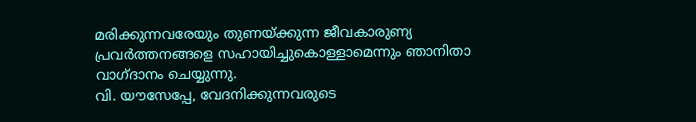മരിക്കുന്നവരേയും തുണയ്ക്കുന്ന ജീവകാരുണ്യ പ്രവർത്തനങ്ങളെ സഹായിച്ചുകൊള്ളാമെന്നും ഞാനിതാ വാഗ്ദാനം ചെയ്യുന്നു.
വി. യൗസേപ്പേ, വേദനിക്കുന്നവരുടെ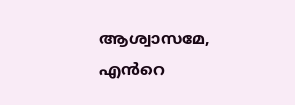ആശ്വാസമേ, എൻറെ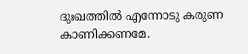ദുഃഖത്തിൽ എന്നോടു കരുണ കാണിക്കണമേ.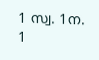1 സ്വ. 1ന. 1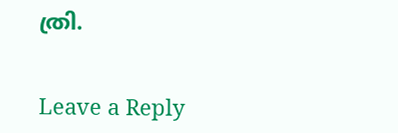ത്രി.


Leave a Reply